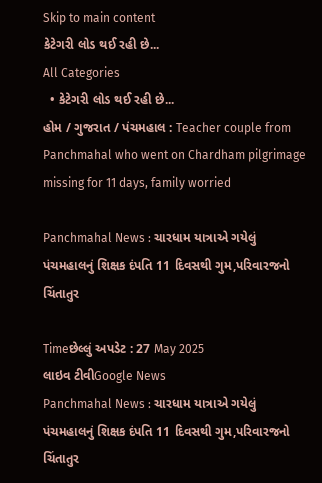Skip to main content
કેટેગરી લોડ થઈ રહી છે...
All Categories
  • કેટેગરી લોડ થઈ રહી છે...
હોમ / ગુજરાત / પંચમહાલ : Teacher couple from Panchmahal who went on Chardham pilgrimage missing for 11 days, family worried

Panchmahal News : ચારધામ યાત્રાએ ગયેલું પંચમહાલનું શિક્ષક દંપતિ 11 દિવસથી ગુમ,પરિવારજનો ચિંતાતુર

Timeછેલ્લું અપડેટ : 27 May 2025
લાઇવ ટીવીGoogle News
Panchmahal News : ચારધામ યાત્રાએ ગયેલું પંચમહાલનું શિક્ષક દંપતિ 11 દિવસથી ગુમ,પરિવારજનો ચિંતાતુર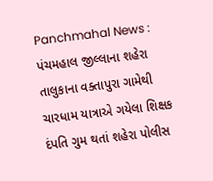Panchmahal News : પંચમહાલ જીલ્લાના શહેરા તાલુકાના વક્તાપુરા ગામેથી ચારધામ યાત્રાએ ગયેલા શિક્ષક દંપતિ ગુમ થતાં શહેરા પોલીસ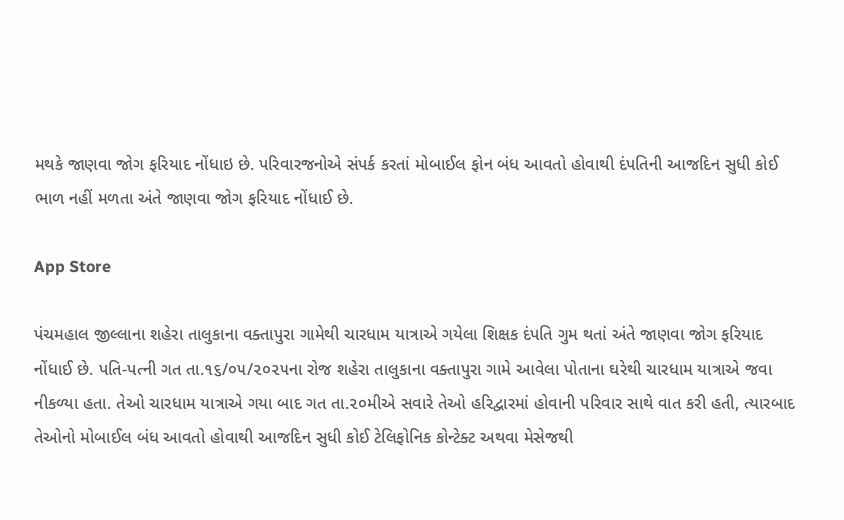મથકે જાણવા જોગ ફરિયાદ નોંધાઇ છે. પરિવારજનોએ સંપર્ક કરતાં મોબાઈલ ફોન બંધ આવતો હોવાથી દંપતિની આજદિન સુધી કોઈ ભાળ નહીં મળતા અંતે જાણવા જોગ ફરિયાદ નોંધાઈ છે.

App Store

પંચમહાલ જીલ્લાના શહેરા તાલુકાના વક્તાપુરા ગામેથી ચારધામ યાત્રાએ ગયેલા શિક્ષક દંપતિ ગુમ થતાં અંતે જાણવા જોગ ફરિયાદ નોંધાઈ છે. પતિ-પત્ની ગત તા.૧૬/૦૫/૨૦૨૫ના રોજ શહેરા તાલુકાના વક્તાપુરા ગામે આવેલા પોતાના ઘરેથી ચારધામ યાત્રાએ જવા નીકળ્યા હતા. તેઓ ચારધામ યાત્રાએ ગયા બાદ ગત તા.૨૦મીએ સવારે તેઓ હરિદ્વારમાં હોવાની પરિવાર સાથે વાત કરી હતી, ત્યારબાદ તેઓનો મોબાઈલ બંધ આવતો હોવાથી આજદિન સુધી કોઈ ટેલિફોનિક કોન્ટેક્ટ અથવા મેસેજથી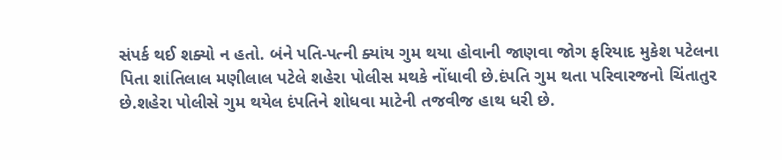સંપર્ક થઈ શક્યો ન હતો. બંને પતિ-પત્ની ક્યાંય ગુમ થયા હોવાની જાણવા જોગ ફરિયાદ મુકેશ પટેલના પિતા શાંતિલાલ મણીલાલ પટેલે શહેરા પોલીસ મથકે નોંધાવી છે.દંપતિ ગુમ થતા પરિવારજનો ચિંતાતુર છે.શહેરા પોલીસે ગુમ થયેલ દંપતિને શોધવા માટેની તજવીજ હાથ ધરી છે.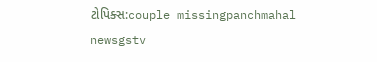ટોપિક્સ:couple missingpanchmahal newsgstv